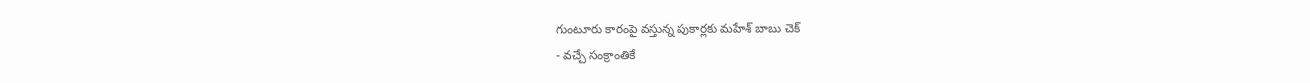గుంటూరు కారంపై వస్తున్న పుకార్లకు మహేశ్ బాబు చెక్
- వచ్చే సంక్రాంతికే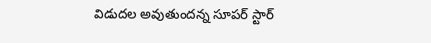విడుదల అవుతుందన్న సూపర్ స్టార్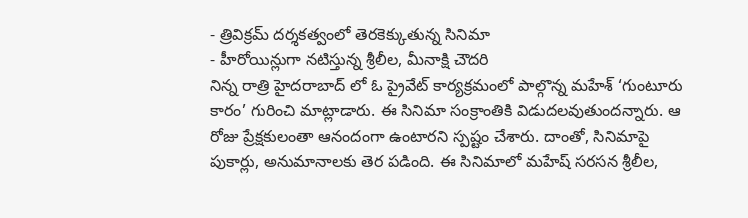- త్రివిక్రమ్ దర్శకత్వంలో తెరకెక్కుతున్న సినిమా
- హీరోయిన్లుగా నటిస్తున్న శ్రీలీల, మీనాక్షి చౌదరి
నిన్న రాత్రి హైదరాబాద్ లో ఓ ప్రైవేట్ కార్యక్రమంలో పాల్గొన్న మహేశ్ ‘గుంటూరు కారం’ గురించి మాట్లాడారు. ఈ సినిమా సంక్రాంతికి విడుదలవుతుందన్నారు. ఆ రోజు ప్రేక్షకులంతా ఆనందంగా ఉంటారని స్పష్టం చేశారు. దాంతో, సినిమాపై పుకార్లు, అనుమానాలకు తెర పడింది. ఈ సినిమాలో మహేష్ సరసన శ్రీలీల,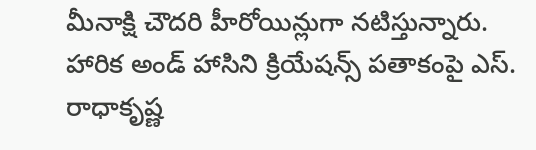మీనాక్షి చౌదరి హీరోయిన్లుగా నటిస్తున్నారు. హారిక అండ్ హాసిని క్రియేషన్స్ పతాకంపై ఎస్. రాధాకృష్ణ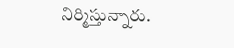నిర్మిస్తున్నారు.